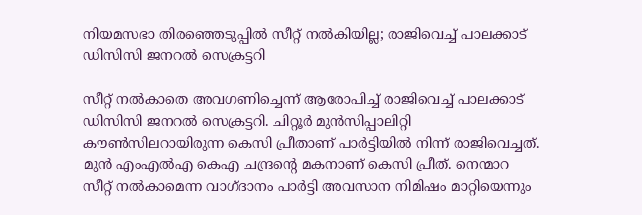നിയമസഭാ തിരഞ്ഞെടുപ്പിൽ സീറ്റ് നല്‍കിയില്ല; രാജിവെച്ച് പാലക്കാട് ഡിസിസി ജനറല്‍ സെക്രട്ടറി

സീറ്റ് നല്‍കാതെ അവഗണിച്ചെന്ന് ആരോപിച്ച് രാജിവെച്ച് പാലക്കാട് ഡിസിസി ജനറല്‍ സെക്രട്ടറി. ചിറ്റൂര്‍ മുന്‍സിപ്പാലിറ്റി കൗണ്‍സിലറായിരുന്ന കെസി പ്രീതാണ് പാര്‍ട്ടിയില്‍ നിന്ന് രാജിവെച്ചത്. മുന്‍ എംഎല്‍എ കെഎ ചന്ദ്രന്റെ മകനാണ് കെസി പ്രീത്. നെന്മാറ സീറ്റ് നല്‍കാമെന്ന വാഗ്ദാനം പാര്‍ട്ടി അവസാന നിമിഷം മാറ്റിയെന്നും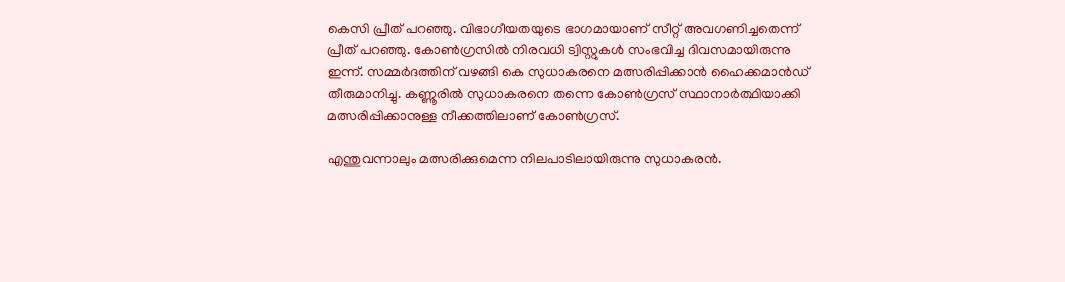കെസി പ്രീത് പറഞ്ഞു. വിഭാഗീയതയുടെ ഭാഗമായാണ് സീറ്റ് അവഗണിച്ചതെന്ന് പ്രീത് പറഞ്ഞു. കോണ്‍ഗ്രസില്‍ നിരവധി ട്വിസ്റ്റുകള്‍ സംഭവിച്ച ദിവസമായിരുന്നു ഇന്ന്. സമ്മര്‍ദത്തിന് വഴങ്ങി കെ സുധാകരനെ മത്സരിപ്പിക്കാന്‍ ഹൈക്കമാന്‍ഡ് തീരുമാനിച്ചു. കണ്ണൂരില്‍ സുധാകരനെ തന്നെ കോണ്‍ഗ്രസ് സ്ഥാനാര്‍ത്ഥിയാക്കി മത്സരിപ്പിക്കാനുള്ള നീക്കത്തിലാണ് കോണ്‍ഗ്രസ്.

എന്തുവന്നാലും മത്സരിക്കുമെന്ന നിലപാടിലായിരുന്നു സുധാകരന്‍.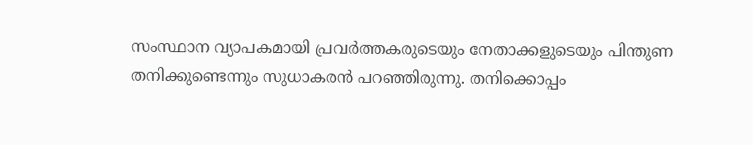സംസ്ഥാന വ്യാപകമായി പ്രവര്‍ത്തകരുടെയും നേതാക്കളുടെയും പിന്തുണ തനിക്കുണ്ടെന്നും സുധാകരന്‍ പറഞ്ഞിരുന്നു. തനിക്കൊപ്പം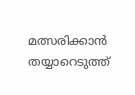മത്സരിക്കാന്‍ തയ്യാറെടുത്ത്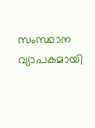സംസ്ഥാന വ്യാപകമായി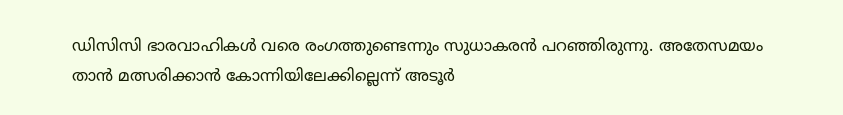ഡിസിസി ഭാരവാഹികള്‍ വരെ രംഗത്തുണ്ടെന്നും സുധാകരന്‍ പറഞ്ഞിരുന്നു. അതേസമയം താന്‍ മത്സരിക്കാന്‍ കോന്നിയിലേക്കില്ലെന്ന് അടൂര്‍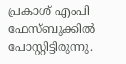പ്രകാശ് എംപി ഫേസ്ബുക്കില്‍ പോസ്റ്റിട്ടിരുന്നു.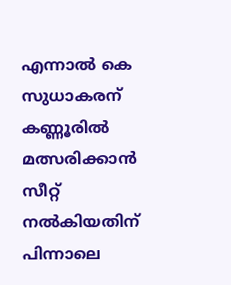എന്നാല്‍ കെ സുധാകരന് കണ്ണൂരില്‍ മത്സരിക്കാന്‍ സീറ്റ് നല്‍കിയതിന് പിന്നാലെ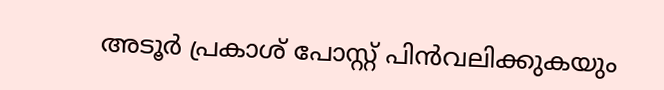അടൂര്‍ പ്രകാശ് പോസ്റ്റ് പിന്‍വലിക്കുകയും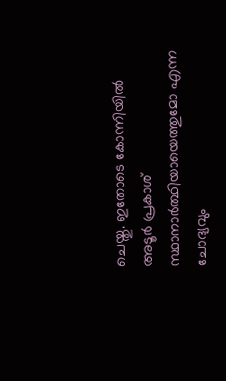ചെയ്തു. ഇതോടെ കോന്നിയില്‍ അടൂര്‍ പ്രകാശ് സ്ഥാനാര്‍ത്ഥിയായെത്തുമോ എന്ന ചോദ്യവും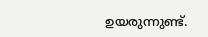ഉയരുന്നുണ്ട്.